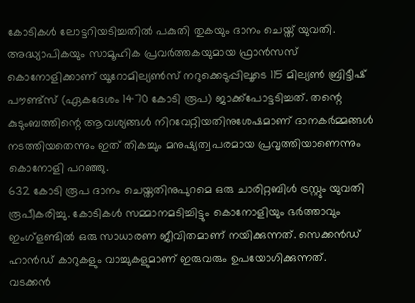കോടികൾ ലോട്ടറിയടിച്ചതിൽ പകുതി തുകയും ദാനം ചെയ്ത് യുവതി. അദ്ധ്യാപികയും സാമൂഹിക പ്രവർത്തകയുമായ ഫ്രാൻസസ് കൊനോളിക്കാണ് യൂറോമില്യൺസ് നറുക്കെടുപ്പിലൂടെ 115 മില്യൺ ബ്രിട്ടീഷ് പൗണ്ട്സ് (ഏകദേശം 1470 കോടി രൂപ) ജാക്ക്പോട്ടടിച്ചത്. തന്റെ കുടുംബത്തിന്റെ ആവശ്യങ്ങൾ നിറവേറ്റിയതിനുശേഷമാണ് ദാനകർമ്മങ്ങൾ നടത്തിയതെന്നും ഇത് തികച്ചും മനുഷ്യത്വപരമായ പ്രവൃത്തിയാണെന്നും കൊനോളി പറഞ്ഞു.
632 കോടി രൂപ ദാനം ചെയ്തതിനുപുറമെ ഒരു ചാരിറ്റബിൾ ട്രസ്റ്റും യുവതി രൂപീകരിച്ചു. കോടികൾ സമ്മാനമടിച്ചിട്ടും കൊനോളിയും ഭർത്താവും ഇംഗ്ളണ്ടിൽ ഒരു സാധാരണ ജീവിതമാണ് നയിക്കുന്നത്. സെക്കൻഡ് ഹാൻഡ് കാറുകളും വാച്ചുകളുമാണ് ഇരുവരും ഉപയോഗിക്കുന്നത്.
വടക്കൻ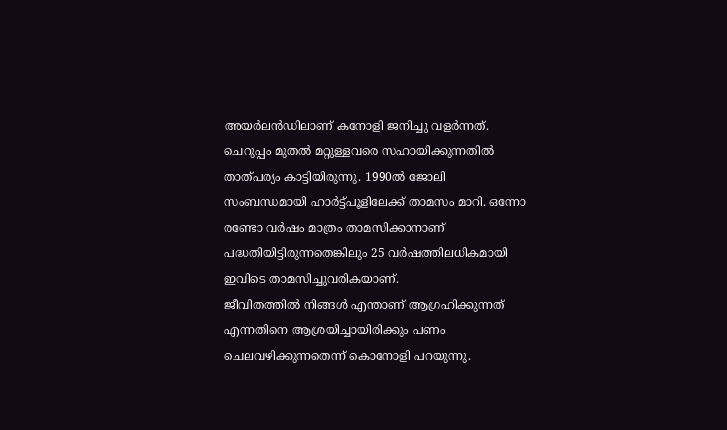അയർലൻഡിലാണ് കനോളി ജനിച്ചു വളർന്നത്. ചെറുപ്പം മുതൽ മറ്റുള്ളവരെ സഹായിക്കുന്നതിൽ താത്പര്യം കാട്ടിയിരുന്നു. 1990ൽ ജോലി സംബന്ധമായി ഹാർട്ട്പൂളിലേക്ക് താമസം മാറി. ഒന്നോ രണ്ടോ വർഷം മാത്രം താമസിക്കാനാണ് പദ്ധതിയിട്ടിരുന്നതെങ്കിലും 25 വർഷത്തിലധികമായി ഇവിടെ താമസിച്ചുവരികയാണ്.
ജീവിതത്തിൽ നിങ്ങൾ എന്താണ് ആഗ്രഹിക്കുന്നത് എന്നതിനെ ആശ്രയിച്ചായിരിക്കും പണം ചെലവഴിക്കുന്നതെന്ന് കൊനോളി പറയുന്നു.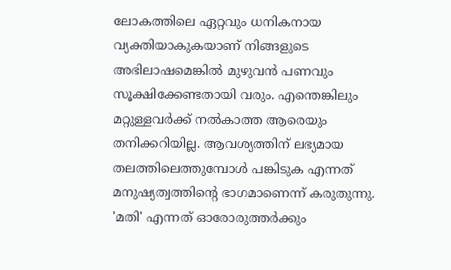ലോകത്തിലെ ഏറ്റവും ധനികനായ വ്യക്തിയാകുകയാണ് നിങ്ങളുടെ അഭിലാഷമെങ്കിൽ മുഴുവൻ പണവും സൂക്ഷിക്കേണ്ടതായി വരും. എന്തെങ്കിലും മറ്റുള്ളവർക്ക് നൽകാത്ത ആരെയും തനിക്കറിയില്ല. ആവശ്യത്തിന് ലഭ്യമായ തലത്തിലെത്തുമ്പോൾ പങ്കിടുക എന്നത് മനുഷ്യത്വത്തിന്റെ ഭാഗമാണെന്ന് കരുതുന്നു. 'മതി' എന്നത് ഓരോരുത്തർക്കും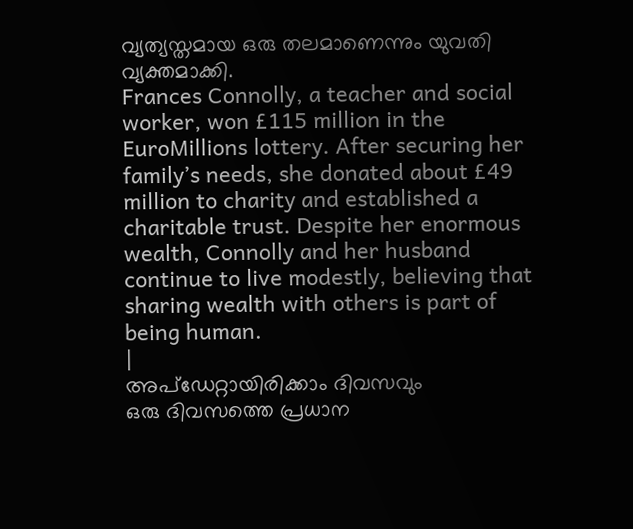വ്യത്യസ്തമായ ഒരു തലമാണെന്നും യുവതി വ്യക്തമാക്കി.
Frances Connolly, a teacher and social worker, won £115 million in the EuroMillions lottery. After securing her family’s needs, she donated about £49 million to charity and established a charitable trust. Despite her enormous wealth, Connolly and her husband continue to live modestly, believing that sharing wealth with others is part of being human.
|
അപ്ഡേറ്റായിരിക്കാം ദിവസവും
ഒരു ദിവസത്തെ പ്രധാന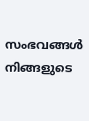സംഭവങ്ങൾ നിങ്ങളുടെ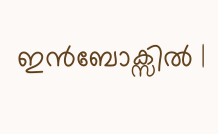ഇൻബോക്സിൽ |